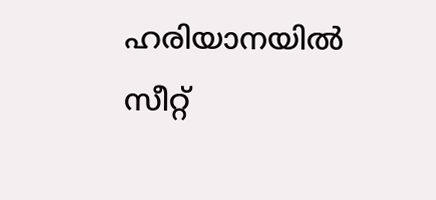ഹരിയാനയിൽ സീറ്റ്‌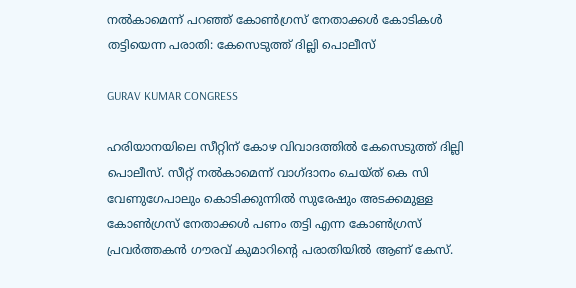നൽകാമെന്ന്‌ പറഞ്ഞ് കോൺഗ്രസ് നേതാക്കൾ കോടികൾ തട്ടിയെന്ന പരാതി: കേസെടുത്ത് ദില്ലി പൊലീസ്

GURAV KUMAR CONGRESS

ഹരിയാനയിലെ സീറ്റിന് കോഴ വിവാദത്തിൽ കേസെടുത്ത് ദില്ലി പൊലീസ്. സീറ്റ്‌ നൽകാമെന്ന്‌ വാഗ്‌ദാനം ചെയ്‌ത്‌ കെ സി വേണുഗേപാലും കൊടിക്കുന്നിൽ സുരേഷും അടക്കമുള്ള കോൺഗ്രസ് നേതാക്കൾ പണം തട്ടി എന്ന കോൺഗ്രസ് പ്രവർത്തകൻ ഗൗരവ് കുമാറിന്റെ പരാതിയിൽ ആണ് കേസ്.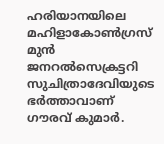ഹരിയാനയിലെ മഹിളാകോൺഗ്രസ്‌ മുൻ ജനറൽസെക്രട്ടറി സുചിത്രാദേവിയുടെ ഭർത്താവാണ് ഗൗരവ് കുമാർ.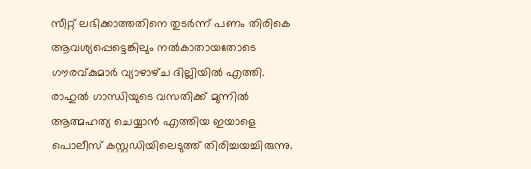സീറ്റ്‌ ലഭിക്കാത്തതിനെ തുടർന്ന്‌ പണം തിരികെ ആവശ്യപ്പെട്ടെങ്കിലും നൽകാതായതോടെ ഗ‍ൗരവ്‌കുമാർ വ്യാഴാഴ്‌ച ദില്ലിയിൽ എത്തി. രാഹുൽ ഗാന്ധിയുടെ വസതിക്ക്‌ മുന്നിൽ ആത്മഹത്യ ചെയ്യാൻ എത്തിയ ഇയാളെ പൊലീസ്‌ കസ്റ്റഡിയിലെടുത്ത്‌ തിരിച്ചയച്ചിരുന്നു.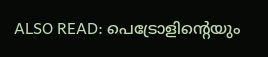ALSO READ: പെട്രോളിന്റെയും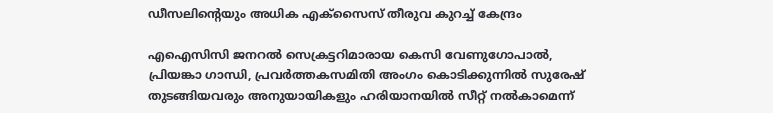ഡീസലിന്റെയും അധിക എക്സൈസ് തീരുവ കുറച്ച് കേന്ദ്രം

എഐസിസി ജനറൽ സെക്രട്ടറിമാരായ കെസി വേണുഗോപാൽ, പ്രിയങ്കാ ഗാന്ധി, പ്രവർത്തകസമിതി അംഗം കൊടിക്കുന്നിൽ സുരേഷ്‌ തുടങ്ങിയവരും അനുയായികളും ഹരിയാനയിൽ സീറ്റ്‌ നൽകാമെന്ന്‌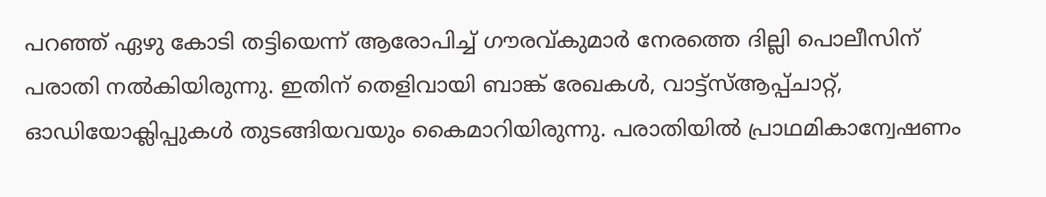പറഞ്ഞ്‌ ഏഴു കോടി തട്ടിയെന്ന്‌ ആരോപിച്ച്‌ ഗ‍ൗരവ്‌കുമാർ നേരത്തെ ദില്ലി പൊലീസിന്‌ പരാതി നൽകിയിരുന്നു. ഇതിന് തെളിവായി ബാങ്ക്‌ രേഖകൾ, വാട്ട്‌സ്‌ആപ്പ്‌ചാറ്റ്‌, ഓഡിയോക്ലിപ്പുകൾ തുടങ്ങിയവയും കൈമാറിയിരുന്നു. പരാതിയിൽ പ്രാഥമികാന്വേഷണം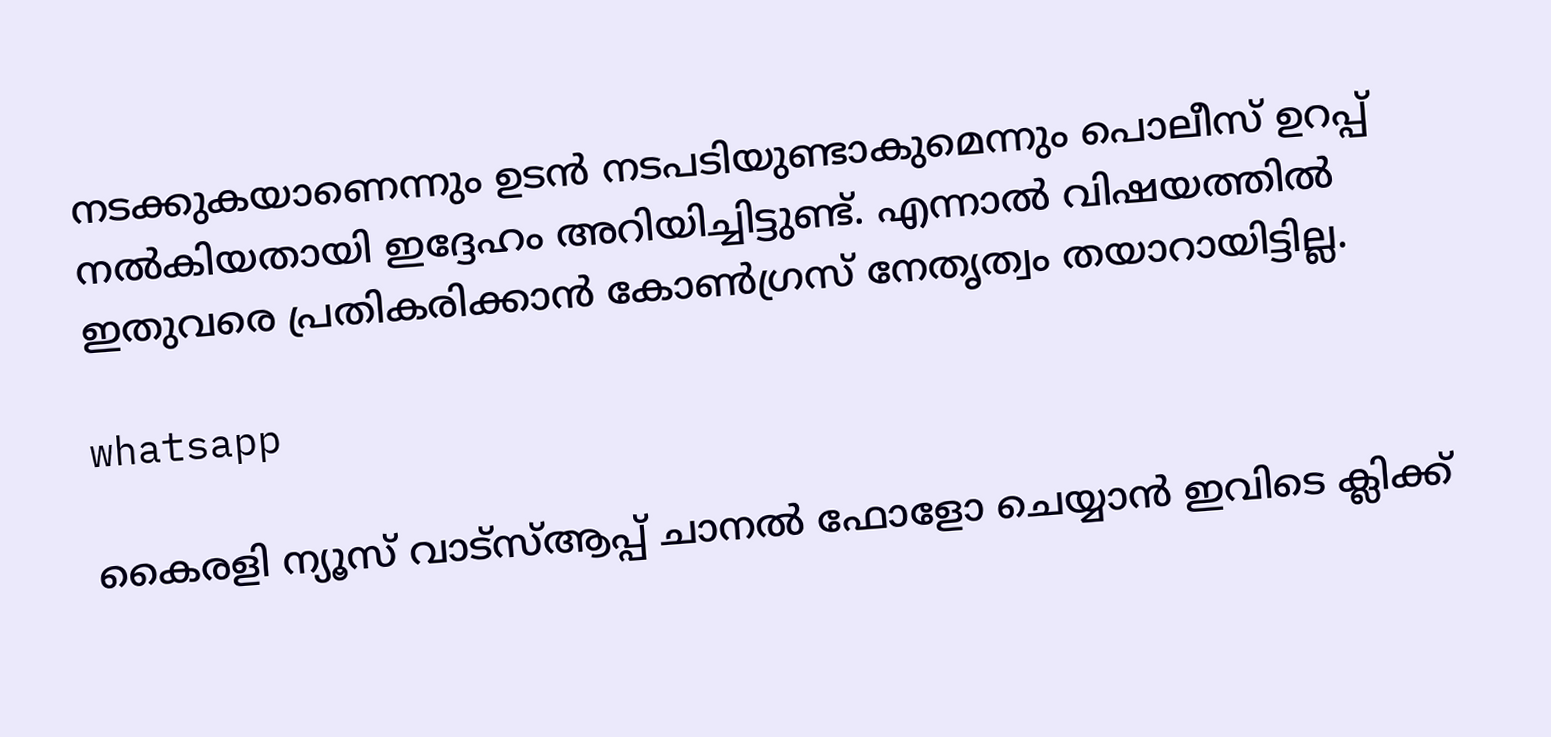നടക്കുകയാണെന്നും ഉടൻ നടപടിയുണ്ടാകുമെന്നും പൊലീസ്‌ ഉറപ്പ് നൽകിയതായി ഇദ്ദേഹം അറിയിച്ചിട്ടുണ്ട്. എന്നാൽ വിഷയത്തിൽ ഇതുവരെ പ്രതികരിക്കാൻ കോൺഗ്രസ്‌ നേതൃത്വം തയാറായിട്ടില്ല.

whatsapp

കൈരളി ന്യൂസ് വാട്‌സ്ആപ്പ് ചാനല്‍ ഫോളോ ചെയ്യാന്‍ ഇവിടെ ക്ലിക്ക്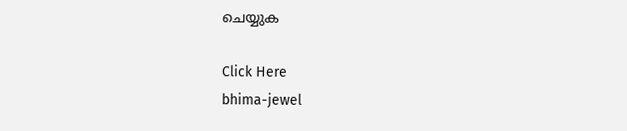ചെയ്യുക

Click Here
bhima-jewel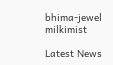bhima-jewel
milkimist

Latest News